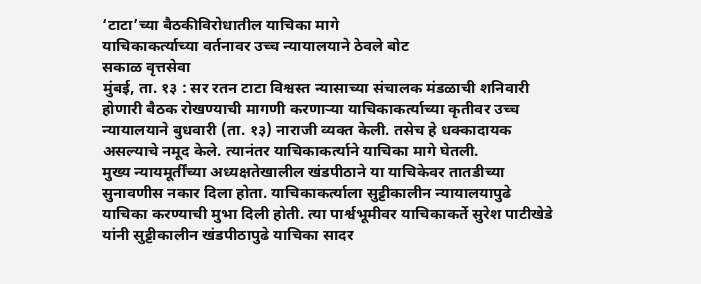‘टाटा’च्या बैठकीविरोधातील याचिका मागे
याचिकाकर्त्याच्या वर्तनावर उच्च न्यायालयाने ठेवले बोट
सकाळ वृत्तसेवा
मुंबई, ता. १३ : सर रतन टाटा विश्वस्त न्यासाच्या संचालक मंडळाची शनिवारी होणारी बैठक रोखण्याची मागणी करणाऱ्या याचिकाकर्त्याच्या कृतीवर उच्च न्यायालयाने बुधवारी (ता. १३) नाराजी व्यक्त केली. तसेच हे धक्कादायक असल्याचे नमूद केले. त्यानंतर याचिकाकर्त्याने याचिका मागे घेतली.
मुख्य न्यायमूर्तींच्या अध्यक्षतेखालील खंडपीठाने या याचिकेवर तातडीच्या सुनावणीस नकार दिला होता. याचिकाकर्त्याला सुट्टीकालीन न्यायालयापुढे याचिका करण्याची मुभा दिली होती. त्या पार्श्वभूमीवर याचिकाकर्ते सुरेश पाटीखेडे यांनी सुट्टीकालीन खंडपीठापुढे याचिका सादर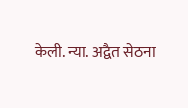केली. न्या. अद्वैत सेठना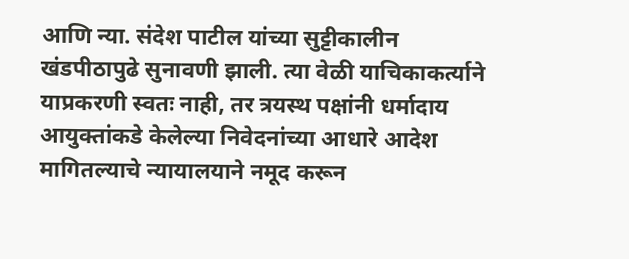आणि न्या. संदेश पाटील यांच्या सुट्टीकालीन खंडपीठापुढे सुनावणी झाली. त्या वेळी याचिकाकर्त्याने याप्रकरणी स्वतः नाही, तर त्रयस्थ पक्षांनी धर्मादाय आयुक्तांकडे केलेल्या निवेदनांच्या आधारे आदेश मागितल्याचे न्यायालयाने नमूद करून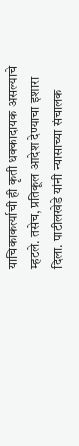याचिकाकर्त्याची ही कृती धक्कादायक असल्याचे म्हटले. तसेच, प्रतिकूल आदेश देण्याचा इशारा दिला. पाटीलखेडे यांनी न्यासाच्या संचालक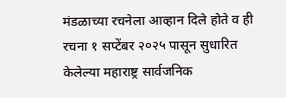मंडळाच्या रचनेला आव्हान दिले होते व ही रचना १ सप्टेंबर २०२५ पासून सुधारित केलेल्या महाराष्ट्र सार्वजनिक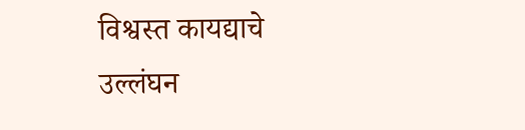विश्वस्त कायद्याचे उल्लंघन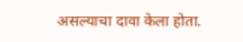असल्याचा दावा केला होता.